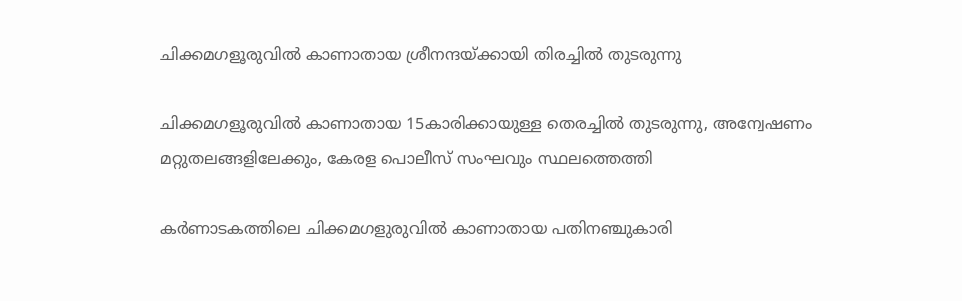ചിക്കമഗളൂരുവില്‍ കാണാതായ ശ്രീനന്ദയ്ക്കായി തിരച്ചില്‍ തുടരുന്നു

ചിക്കമഗളൂരുവില്‍ കാണാതായ 15കാരിക്കായുള്ള തെരച്ചില്‍ തുടരുന്നു, അന്വേഷണം മറ്റുതലങ്ങളിലേക്കും, കേരള പൊലീസ് സംഘവും സ്ഥലത്തെത്തി

കര്‍ണാടകത്തിലെ ചിക്കമഗളുരുവില്‍ കാണാതായ പതിനഞ്ചുകാരി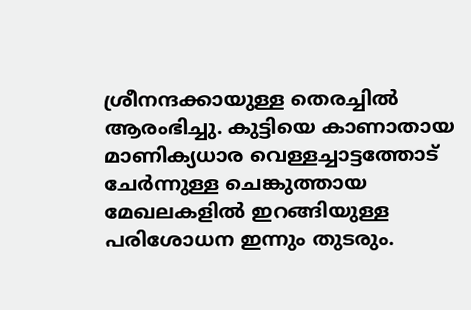ശ്രീനന്ദക്കായുള്ള തെരച്ചില്‍ ആരംഭിച്ചു. കുട്ടിയെ കാണാതായ മാണിക്യധാര വെള്ളച്ചാട്ടത്തോട് ചേര്‍ന്നുള്ള ചെങ്കുത്തായ മേഖലകളില്‍ ഇറങ്ങിയുള്ള പരിശോധന ഇന്നും തുടരും.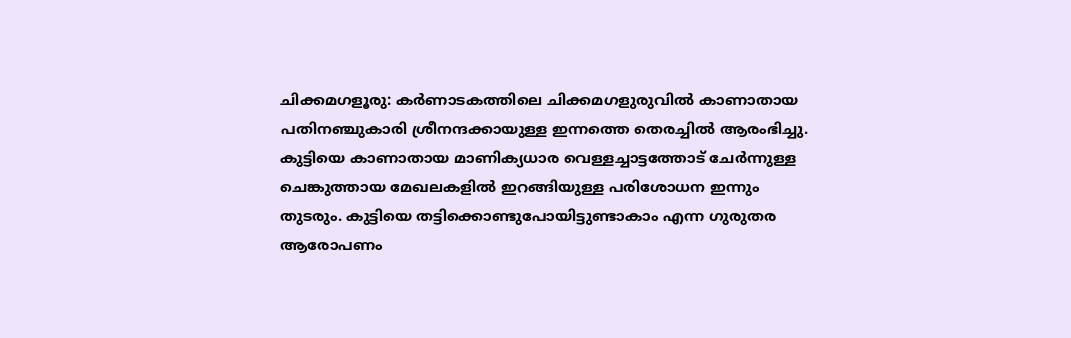ചിക്കമഗളൂരു: കര്‍ണാടകത്തിലെ ചിക്കമഗളുരുവില്‍ കാണാതായ പതിനഞ്ചുകാരി ശ്രീനന്ദക്കായുള്ള ഇന്നത്തെ തെരച്ചില്‍ ആരംഭിച്ചു. കുട്ടിയെ കാണാതായ മാണിക്യധാര വെള്ളച്ചാട്ടത്തോട് ചേര്‍ന്നുള്ള ചെങ്കുത്തായ മേഖലകളില്‍ ഇറങ്ങിയുള്ള പരിശോധന ഇന്നും തുടരും. കുട്ടിയെ തട്ടിക്കൊണ്ടുപോയിട്ടുണ്ടാകാം എന്ന ഗുരുതര ആരോപണം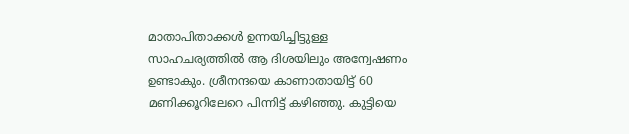മാതാപിതാക്കള്‍ ഉന്നയിച്ചിട്ടുള്ള സാഹചര്യത്തില്‍ ആ ദിശയിലും അന്വേഷണം ഉണ്ടാകും. ശ്രീനന്ദയെ കാണാതായിട്ട് 60 മണിക്കൂറിലേറെ പിന്നിട്ട് കഴിഞ്ഞു. കുട്ടിയെ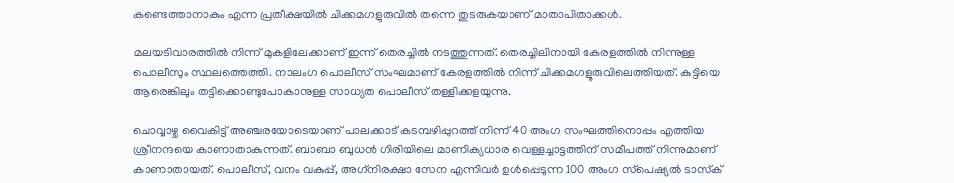കണ്ടെത്താനാകും എന്ന പ്രതീക്ഷയില്‍ ചിക്കമഗളുരുവില്‍ തന്നെ തുടരുകയാണ് മാതാപിതാക്കള്‍.

മലയടിവാരത്തില്‍ നിന്ന് മുകളിലേക്കാണ് ഇന്ന് തെരച്ചില്‍ നടത്തുന്നത്. തെരച്ചിലിനായി കേരളത്തില്‍ നിന്നുള്ള പൊലീസും സ്ഥലത്തെത്തി. നാലംഗ പൊലീസ് സംഘമാണ് കേരളത്തില്‍ നിന്ന് ചിക്കമഗളൂരുവിലെത്തിയത്. കുട്ടിയെ ആരെങ്കിലും തട്ടിക്കൊണ്ടുപോകാനുള്ള സാധ്യത പൊലീസ് തള്ളിക്കളയുന്നു.

ചൊവ്വാഴ്ച വൈകിട്ട് അഞ്ചരയോടെയാണ് പാലക്കാട് കടമ്പഴിപ്പുറത്ത് നിന്ന് 40 അംഗ സംഘത്തിനൊപ്പം എത്തിയ ശ്രീനന്ദയെ കാണാതാകുന്നത്. ബാബാ ബുധന്‍ ഗിരിയിലെ മാണിക്യധാര വെള്ളച്ചാട്ടത്തിന് സമീപത്ത് നിന്നുമാണ് കാണാതായത്. പൊലീസ്, വനം വകുപ്പ്, അഗ്‌നിരക്ഷാ സേന എന്നിവര്‍ ഉള്‍പ്പെടുന്ന 100 അംഗ സ്‌പെഷ്യല്‍ ടാസ്‌ക്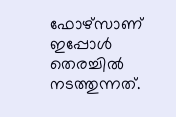ഫോഴ്‌സാണ് ഇപ്പോള്‍ തെരച്ചില്‍ നടത്തുന്നത്.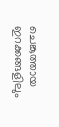ചെങ്കുത്തായ ഇറക്കങ്ങളിലും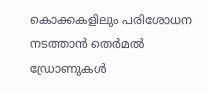കൊക്കകളിലും പരിശോധന നടത്താന്‍ തെര്‍മല്‍ ഡ്രോണുകള്‍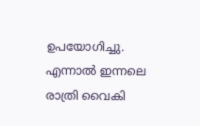ഉപയോഗിച്ചു. എന്നാല്‍ ഇന്നലെ രാത്രി വൈകി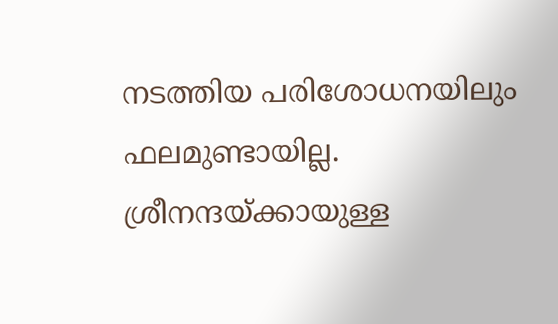നടത്തിയ പരിശോധനയിലും ഫലമുണ്ടായില്ല. ശ്രീനന്ദയ്ക്കായുള്ള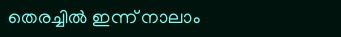തെരച്ചില്‍ ഇന്ന് നാലാം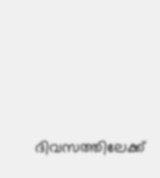ദിവസത്തിലേക്ക്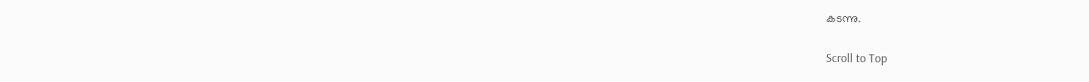കടന്നു.

Scroll to Top